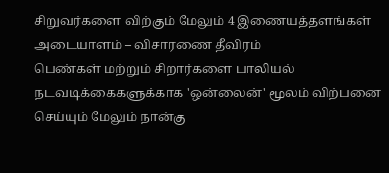சிறுவர்களை விற்கும் மேலும் 4 இணையத்தளங்கள் அடையாளம் – விசாரணை தீவிரம்
பெண்கள் மற்றும் சிறார்களை பாலியல் நடவடிக்கைகளுக்காக 'ஒன்லைன்' மூலம் விற்பனை செய்யும் மேலும் நான்கு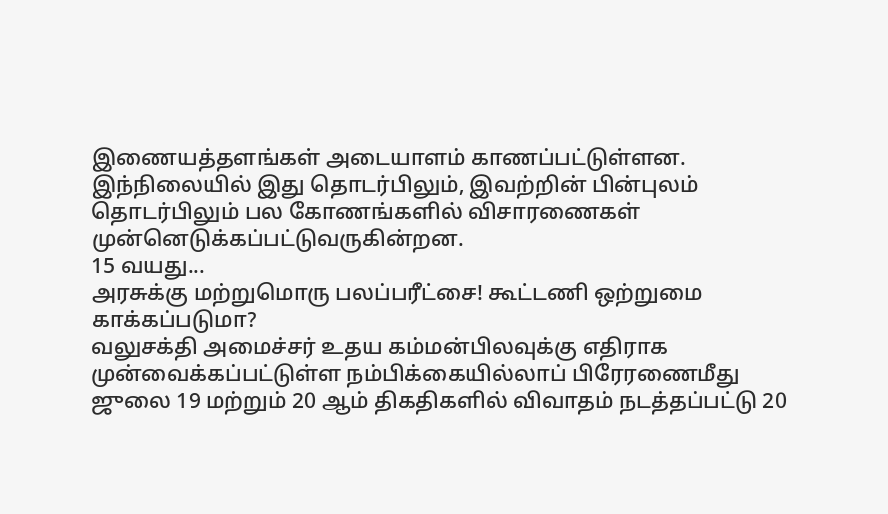இணையத்தளங்கள் அடையாளம் காணப்பட்டுள்ளன.
இந்நிலையில் இது தொடர்பிலும், இவற்றின் பின்புலம் தொடர்பிலும் பல கோணங்களில் விசாரணைகள் முன்னெடுக்கப்பட்டுவருகின்றன.
15 வயது...
அரசுக்கு மற்றுமொரு பலப்பரீட்சை! கூட்டணி ஒற்றுமை காக்கப்படுமா?
வலுசக்தி அமைச்சர் உதய கம்மன்பிலவுக்கு எதிராக முன்வைக்கப்பட்டுள்ள நம்பிக்கையில்லாப் பிரேரணைமீது ஜுலை 19 மற்றும் 20 ஆம் திகதிகளில் விவாதம் நடத்தப்பட்டு 20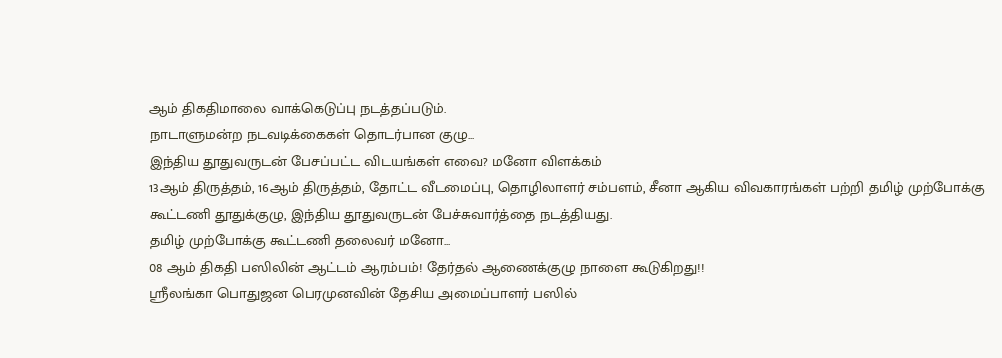ஆம் திகதிமாலை வாக்கெடுப்பு நடத்தப்படும்.
நாடாளுமன்ற நடவடிக்கைகள் தொடர்பான குழு...
இந்திய தூதுவருடன் பேசப்பட்ட விடயங்கள் எவை? மனோ விளக்கம்
13ஆம் திருத்தம், 16ஆம் திருத்தம், தோட்ட வீடமைப்பு, தொழிலாளர் சம்பளம், சீனா ஆகிய விவகாரங்கள் பற்றி தமிழ் முற்போக்கு கூட்டணி தூதுக்குழு, இந்திய தூதுவருடன் பேச்சுவார்த்தை நடத்தியது.
தமிழ் முற்போக்கு கூட்டணி தலைவர் மனோ...
08 ஆம் திகதி பஸிலின் ஆட்டம் ஆரம்பம்! தேர்தல் ஆணைக்குழு நாளை கூடுகிறது!!
ஶ்ரீலங்கா பொதுஜன பெரமுனவின் தேசிய அமைப்பாளர் பஸில்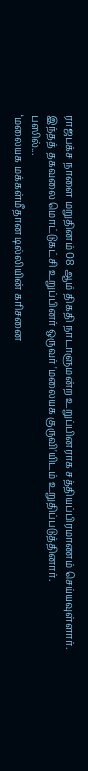ராஜபக்ச நாளை மறுதினம் 08 ஆம் திகதி நாடாளுமன்ற உறுப்பினராக சத்தியப்பிரமாணம் செய்யவுள்ளார். இந்தத் தகவலை மொட்டுகட்சி உறுப்பினர் ஒருவர் 'மலையக குருவி'யிடம் உறுதிப்படுத்தினார்.
பஸில்...
‘மலையக மக்கள்மீதான டில்லியின் கரிசனை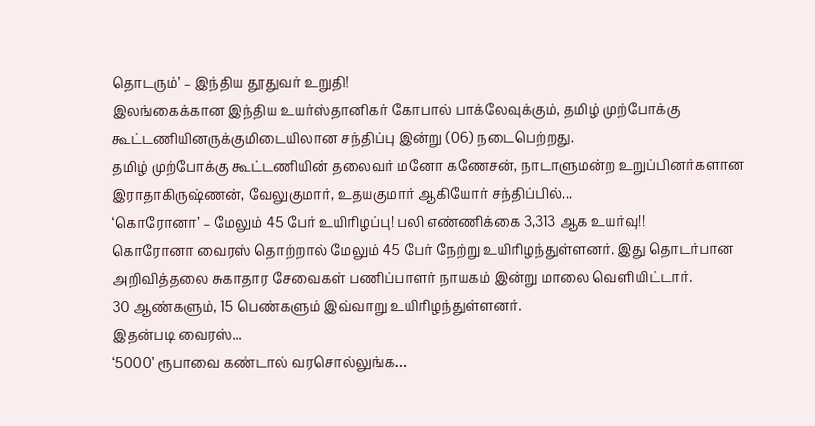தொடரும்’ – இந்திய தூதுவர் உறுதி!
இலங்கைக்கான இந்திய உயர்ஸ்தானிகர் கோபால் பாக்லேவுக்கும், தமிழ் முற்போக்கு கூட்டணியினருக்குமிடையிலான சந்திப்பு இன்று (06) நடைபெற்றது.
தமிழ் முற்போக்கு கூட்டணியின் தலைவர் மனோ கணேசன், நாடாளுமன்ற உறுப்பினர்களான இராதாகிருஷ்ணன், வேலுகுமார், உதயகுமார் ஆகியோர் சந்திப்பில்...
‘கொரோனா’ – மேலும் 45 பேர் உயிரிழப்பு! பலி எண்ணிக்கை 3,313 ஆக உயர்வு!!
கொரோனா வைரஸ் தொற்றால் மேலும் 45 பேர் நேற்று உயிரிழந்துள்ளனர். இது தொடர்பான அறிவித்தலை சுகாதார சேவைகள் பணிப்பாளர் நாயகம் இன்று மாலை வெளியிட்டார்.
30 ஆண்களும், 15 பெண்களும் இவ்வாறு உயிரிழந்துள்ளனர்.
இதன்படி வைரஸ்...
‘5000’ ரூபாவை கண்டால் வரசொல்லுங்க…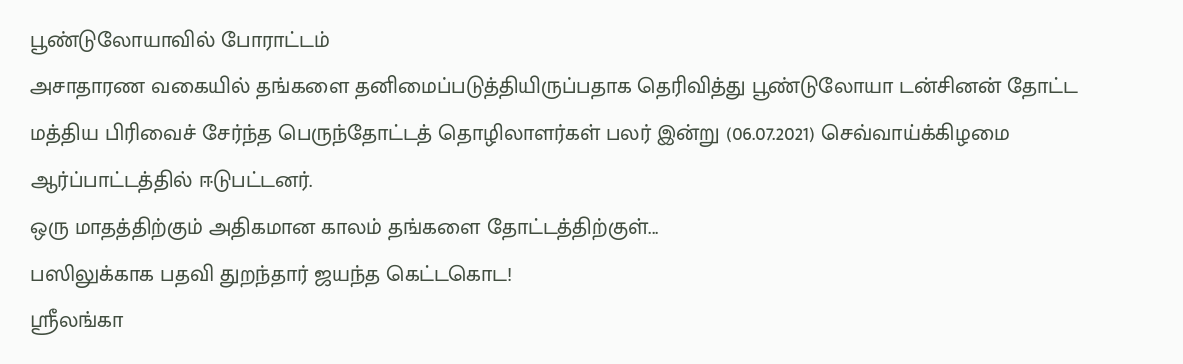பூண்டுலோயாவில் போராட்டம்
அசாதாரண வகையில் தங்களை தனிமைப்படுத்தியிருப்பதாக தெரிவித்து பூண்டுலோயா டன்சினன் தோட்ட மத்திய பிரிவைச் சேர்ந்த பெருந்தோட்டத் தொழிலாளர்கள் பலர் இன்று (06.07.2021) செவ்வாய்க்கிழமை ஆர்ப்பாட்டத்தில் ஈடுபட்டனர்.
ஒரு மாதத்திற்கும் அதிகமான காலம் தங்களை தோட்டத்திற்குள்...
பஸிலுக்காக பதவி துறந்தார் ஜயந்த கெட்டகொட!
ஶ்ரீலங்கா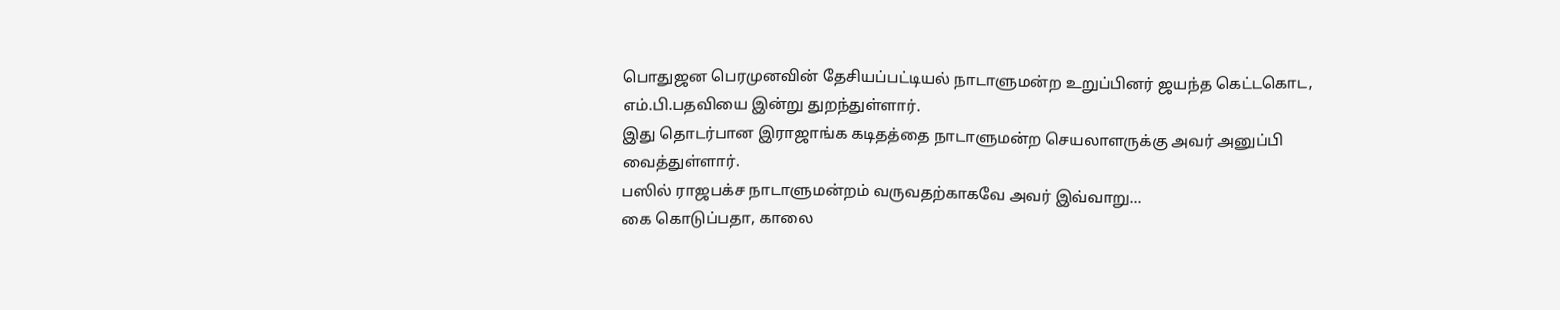பொதுஜன பெரமுனவின் தேசியப்பட்டியல் நாடாளுமன்ற உறுப்பினர் ஜயந்த கெட்டகொட, எம்.பி.பதவியை இன்று துறந்துள்ளார்.
இது தொடர்பான இராஜாங்க கடிதத்தை நாடாளுமன்ற செயலாளருக்கு அவர் அனுப்பி வைத்துள்ளார்.
பஸில் ராஜபக்ச நாடாளுமன்றம் வருவதற்காகவே அவர் இவ்வாறு...
கை கொடுப்பதா, காலை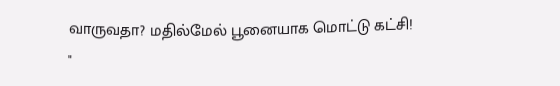வாருவதா? மதில்மேல் பூனையாக மொட்டு கட்சி!
"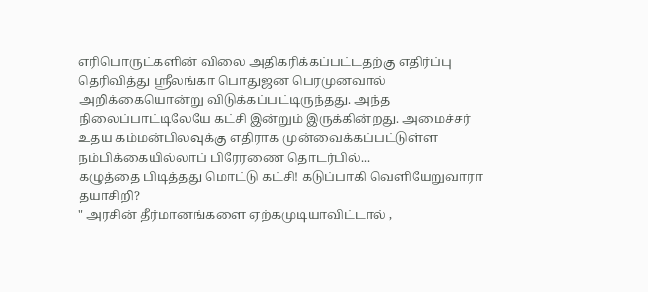எரிபொருட்களின் விலை அதிகரிக்கப்பட்டதற்கு எதிர்ப்பு தெரிவித்து ஶ்ரீலங்கா பொதுஜன பெரமுனவால் அறிக்கையொன்று விடுக்கப்பட்டிருந்தது. அந்த நிலைப்பாட்டிலேயே கட்சி இன்றும் இருக்கின்றது. அமைச்சர் உதய கம்மன்பிலவுக்கு எதிராக முன்வைக்கப்பட்டுள்ள நம்பிக்கையில்லாப் பிரேரணை தொடர்பில்...
கழுத்தை பிடித்தது மொட்டு கட்சி! கடுப்பாகி வெளியேறுவாரா தயாசிறி?
" அரசின் தீர்மானங்களை ஏற்கமுடியாவிட்டால் ,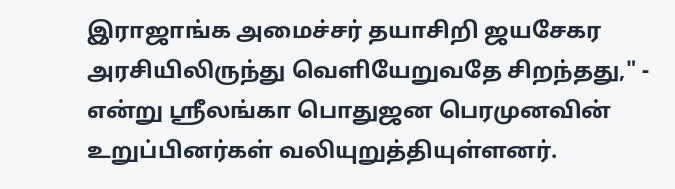இராஜாங்க அமைச்சர் தயாசிறி ஜயசேகர அரசியிலிருந்து வெளியேறுவதே சிறந்தது," - என்று ஶ்ரீலங்கா பொதுஜன பெரமுனவின் உறுப்பினர்கள் வலியுறுத்தியுள்ளனர்.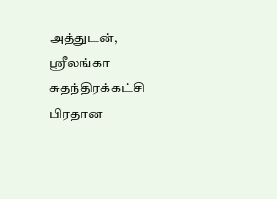அத்துடன், ஶ்ரீலங்கா சுதந்திரக்கட்சி பிரதான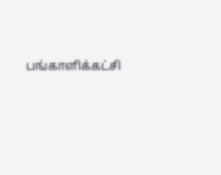பங்காளிக்கட்சி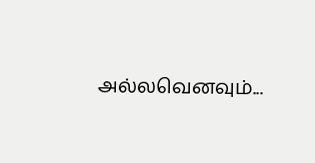அல்லவெனவும்...